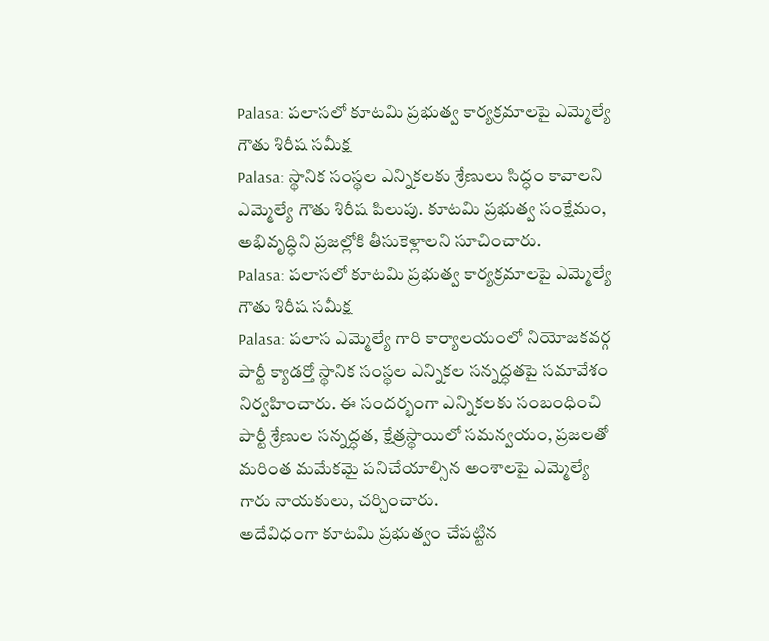Palasa: పలాసలో కూటమి ప్రభుత్వ కార్యక్రమాలపై ఎమ్మెల్యే గౌతు శిరీష సమీక్ష
Palasa: స్థానిక సంస్థల ఎన్నికలకు శ్రేణులు సిద్ధం కావాలని ఎమ్మెల్యే గౌతు శిరీష పిలుపు. కూటమి ప్రభుత్వ సంక్షేమం, అభివృద్ధిని ప్రజల్లోకి తీసుకెళ్లాలని సూచించారు.
Palasa: పలాసలో కూటమి ప్రభుత్వ కార్యక్రమాలపై ఎమ్మెల్యే గౌతు శిరీష సమీక్ష
Palasa: పలాస ఎమ్మెల్యే గారి కార్యాలయంలో నియోజకవర్గ పార్టీ క్యాడర్తో స్థానిక సంస్థల ఎన్నికల సన్నద్ధతపై సమావేశం నిర్వహించారు. ఈ సందర్భంగా ఎన్నికలకు సంబంధించి పార్టీ శ్రేణుల సన్నద్ధత, క్షేత్రస్థాయిలో సమన్వయం, ప్రజలతో మరింత మమేకమై పనిచేయాల్సిన అంశాలపై ఎమ్మెల్యే గారు నాయకులు, చర్చించారు.
అదేవిధంగా కూటమి ప్రభుత్వం చేపట్టిన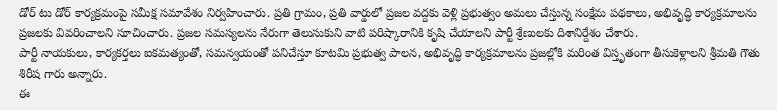డోర్ టు డోర్ కార్యక్రమంపై సమీక్ష సమావేశం నిర్వహించారు. ప్రతి గ్రామం, ప్రతి వార్డులో ప్రజల వద్దకు వెళ్లి ప్రభుత్వం అమలు చేస్తున్న సంక్షేమ పథకాలు, అభివృద్ధి కార్యక్రమాలను ప్రజలకు వివరించాలని సూచించారు. ప్రజల సమస్యలను నేరుగా తెలుసుకుని వాటి పరిష్కారానికి కృషి చేయాలని పార్టీ శ్రేణులకు దిశానిర్దేశం చేశారు.
పార్టీ నాయకులు, కార్యకర్తలు ఐకమత్యంతో, సమన్వయంతో పనిచేస్తూ కూటమి ప్రభుత్వ పాలన, అభివృద్ధి కార్యక్రమాలను ప్రజల్లోకి మరింత విస్తృతంగా తీసుకెళ్లాలని శ్రీమతి గౌతు శిరీష గారు అన్నారు.
ఈ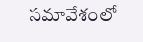సమావేశంలో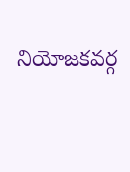నియోజకవర్గ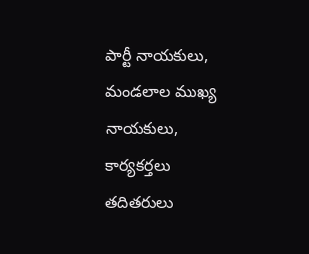పార్టీ నాయకులు, మండలాల ముఖ్య నాయకులు, కార్యకర్తలు తదితరులు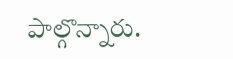పాల్గొన్నారు.